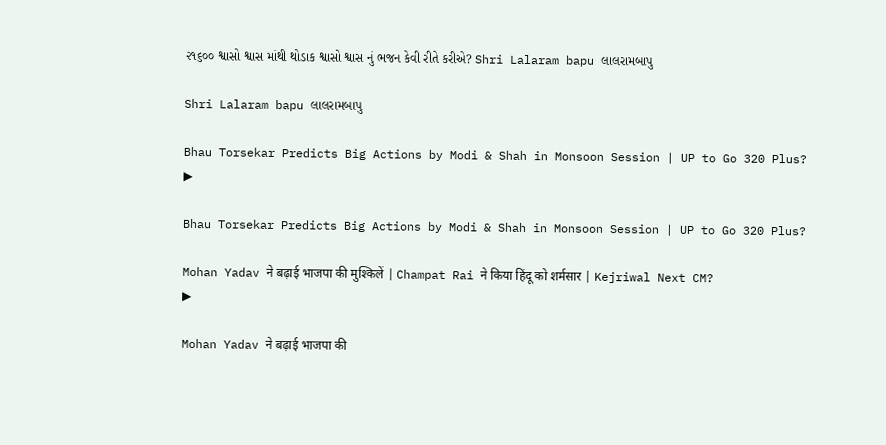૨૧૬૦૦ શ્વાસો શ્વાસ માંથી થોડાક શ્વાસો શ્વાસ નું ભજન કેવી રીતે કરીએ? Shri Lalaram bapu લાલરામબાપુ

Shri Lalaram bapu લાલરામબાપુ

Bhau Torsekar Predicts Big Actions by Modi & Shah in Monsoon Session | UP to Go 320 Plus?
▶

Bhau Torsekar Predicts Big Actions by Modi & Shah in Monsoon Session | UP to Go 320 Plus?

Mohan Yadav ने बढ़ाई भाजपा की मुश्किलें | Champat Rai ने किया हिंदू को शर्मसार | Kejriwal Next CM?
▶

Mohan Yadav ने बढ़ाई भाजपा की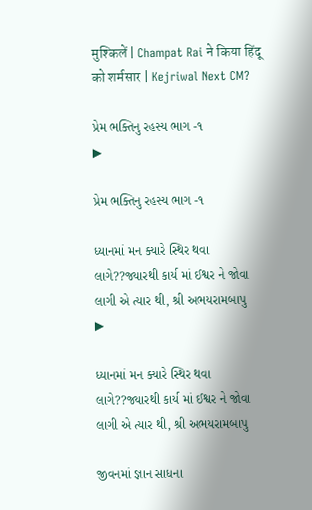मुश्किलें | Champat Rai ने किया हिंदू को शर्मसार | Kejriwal Next CM?

પ્રેમ ભક્તિનુ રહસ્ય ભાગ -૧
▶

પ્રેમ ભક્તિનુ રહસ્ય ભાગ -૧

ધ્યાનમાં મન ક્યારે સ્થિર થવા લાગે??જ્યારથી કાર્ય માં ઈશ્વર ને જોવા લાગી એ ત્યાર થી, શ્રી અભયરામબાપુ
▶

ધ્યાનમાં મન ક્યારે સ્થિર થવા લાગે??જ્યારથી કાર્ય માં ઈશ્વર ને જોવા લાગી એ ત્યાર થી, શ્રી અભયરામબાપુ

જીવનમાં જ્ઞાન સાધના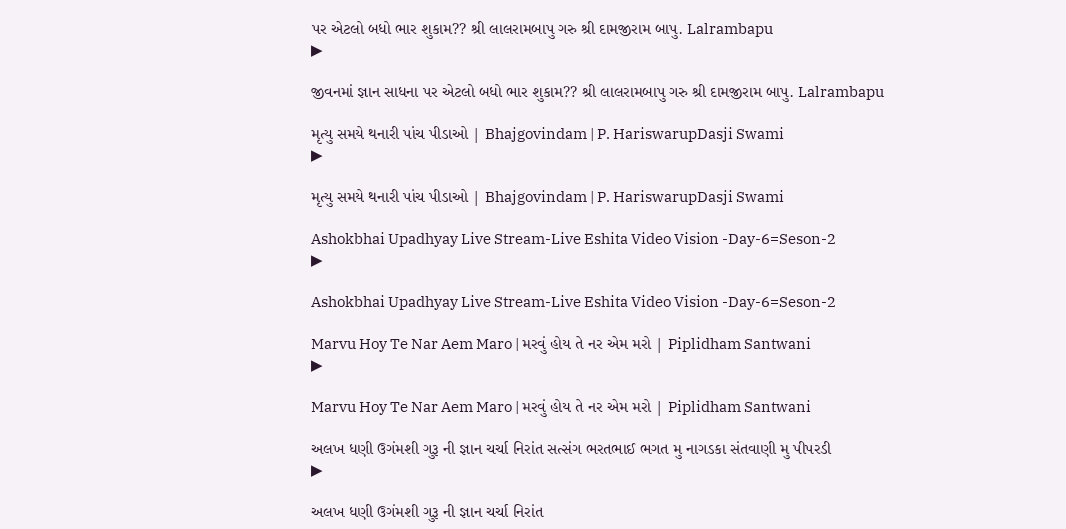પર એટલો બધો ભાર શુકામ?? શ્રી લાલરામબાપુ ગરુ શ્રી દામજીરામ બાપુ. Lalrambapu
▶

જીવનમાં જ્ઞાન સાધના પર એટલો બધો ભાર શુકામ?? શ્રી લાલરામબાપુ ગરુ શ્રી દામજીરામ બાપુ. Lalrambapu

મૃત્યુ સમયે થનારી પાંચ પીડાઓ | Bhajgovindam | P. HariswarupDasji Swami
▶

મૃત્યુ સમયે થનારી પાંચ પીડાઓ | Bhajgovindam | P. HariswarupDasji Swami

Ashokbhai Upadhyay Live Stream-Live Eshita Video Vision -Day-6=Seson-2
▶

Ashokbhai Upadhyay Live Stream-Live Eshita Video Vision -Day-6=Seson-2

Marvu Hoy Te Nar Aem Maro | મરવું હોય તે નર એમ મરો | Piplidham Santwani
▶

Marvu Hoy Te Nar Aem Maro | મરવું હોય તે નર એમ મરો | Piplidham Santwani

અલખ ધણી ઉગંમશી ગુરૂ ની જ્ઞાન ચર્ચા નિરાંત સત્સંગ ભરતભાઈ ભગત મુ નાગડકા સંતવાણી મુ પીપરડી
▶

અલખ ધણી ઉગંમશી ગુરૂ ની જ્ઞાન ચર્ચા નિરાંત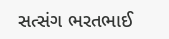સત્સંગ ભરતભાઈ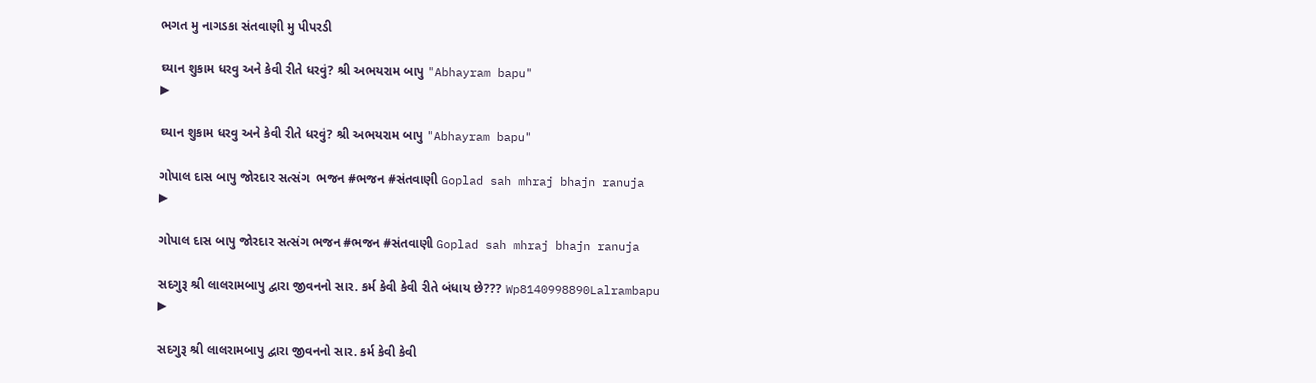ભગત મુ નાગડકા સંતવાણી મુ પીપરડી

ઘ્યાન શુકામ ધરવુ અને કેવી રીતે ધરવું? શ્રી અભયરામ બાપુ "Abhayram bapu"
▶

ઘ્યાન શુકામ ધરવુ અને કેવી રીતે ધરવું? શ્રી અભયરામ બાપુ "Abhayram bapu"

ગોપાલ દાસ બાપુ જોરદાર સત્સંગ  ભજન #ભજન #સંતવાણી Goplad sah mhraj bhajn ranuja
▶

ગોપાલ દાસ બાપુ જોરદાર સત્સંગ ભજન #ભજન #સંતવાણી Goplad sah mhraj bhajn ranuja

સદગુરૂ શ્રી લાલરામબાપુ દ્વારા જીવનનો સાર. કર્મ કેવી કેવી રીતે બંધાય છે??? Wp8140998890Lalrambapu
▶

સદગુરૂ શ્રી લાલરામબાપુ દ્વારા જીવનનો સાર. કર્મ કેવી કેવી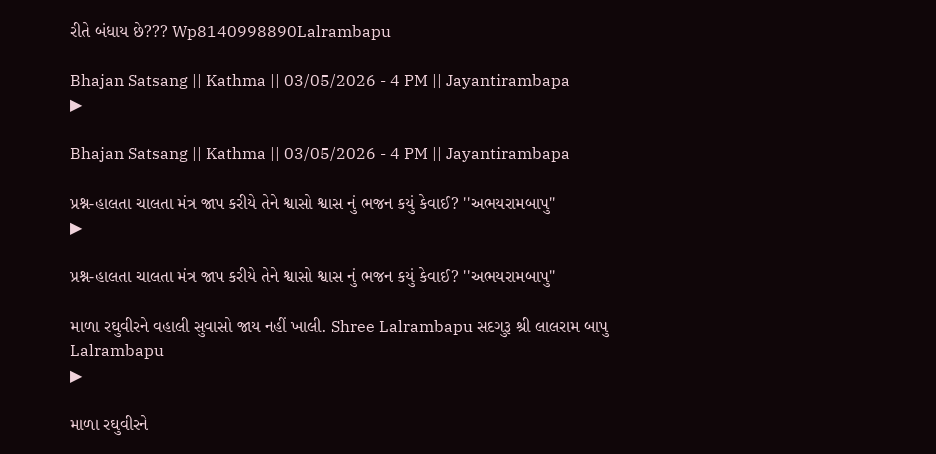રીતે બંધાય છે??? Wp8140998890Lalrambapu

Bhajan Satsang || Kathma || 03/05/2026 - 4 PM || Jayantirambapa
▶

Bhajan Satsang || Kathma || 03/05/2026 - 4 PM || Jayantirambapa

પ્રશ્ન-હાલતા ચાલતા મંત્ર જાપ કરીયે તેને શ્વાસો શ્વાસ નું ભજન કયું કેવાઈ? ''અભયરામબાપુ''
▶

પ્રશ્ન-હાલતા ચાલતા મંત્ર જાપ કરીયે તેને શ્વાસો શ્વાસ નું ભજન કયું કેવાઈ? ''અભયરામબાપુ''

માળા રઘુવીરને વહાલી સુવાસો જાય નહીં ખાલી. Shree Lalrambapu સદગુરૂ શ્રી લાલરામ બાપુ Lalrambapu
▶

માળા રઘુવીરને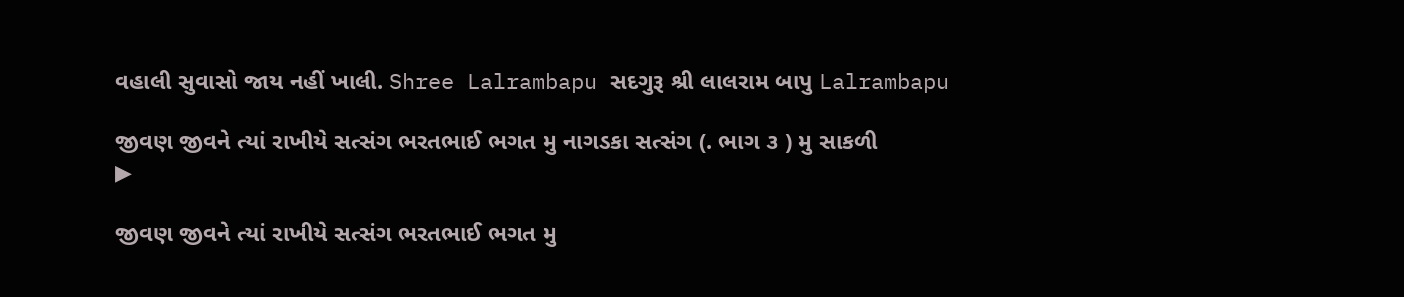વહાલી સુવાસો જાય નહીં ખાલી. Shree Lalrambapu સદગુરૂ શ્રી લાલરામ બાપુ Lalrambapu

જીવણ જીવને ત્યાં રાખીયે સત્સંગ ભરતભાઈ ભગત મુ નાગડકા સત્સંગ (. ભાગ ૩ ‌) મુ સાકળી
▶

જીવણ જીવને ત્યાં રાખીયે સત્સંગ ભરતભાઈ ભગત મુ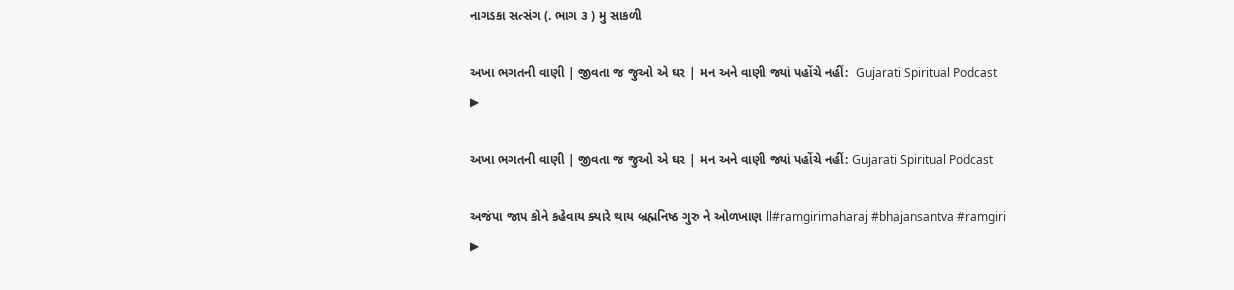નાગડકા સત્સંગ (. ભાગ ૩ ‌) મુ સાકળી

અખા ભગતની વાણી | જીવતા જ જુઓ એ ઘર | મન અને વાણી જ્યાં પહોંચે નહીં:  Gujarati Spiritual Podcast
▶

અખા ભગતની વાણી | જીવતા જ જુઓ એ ઘર | મન અને વાણી જ્યાં પહોંચે નહીં: Gujarati Spiritual Podcast

અજંપા જાપ કોને કહેવાય ક્યારે થાય બ્રહ્મનિષ્ઠ ગુરુ ને ઓળખાણ ll#ramgirimaharaj #bhajansantva #ramgiri
▶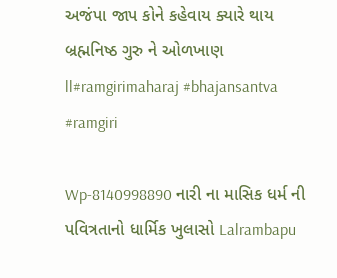અજંપા જાપ કોને કહેવાય ક્યારે થાય બ્રહ્મનિષ્ઠ ગુરુ ને ઓળખાણ ll#ramgirimaharaj #bhajansantva #ramgiri

Wp-8140998890 નારી ના માસિક ધર્મ ની પવિત્રતાનો ધાર્મિક ખુલાસો Lalrambapu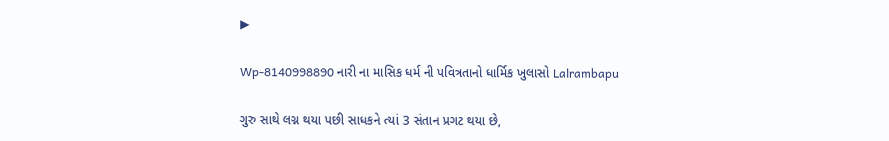▶

Wp-8140998890 નારી ના માસિક ધર્મ ની પવિત્રતાનો ધાર્મિક ખુલાસો Lalrambapu

ગુરુ સાથે લગ્ન થયા પછી સાધકને ત્યાં 3 સંતાન પ્રગટ થયા છે,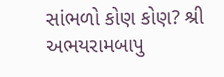સાંભળો કોણ કોણ? શ્રી અભયરામબાપુ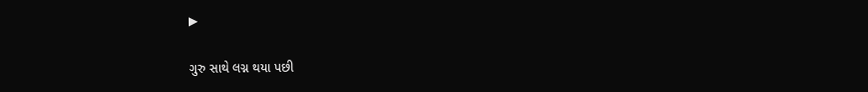▶

ગુરુ સાથે લગ્ન થયા પછી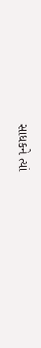સાધકને ત્યાં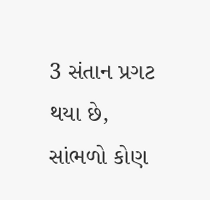3 સંતાન પ્રગટ થયા છે, સાંભળો કોણ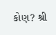કોણ? શ્રી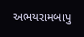અભયરામબાપુ